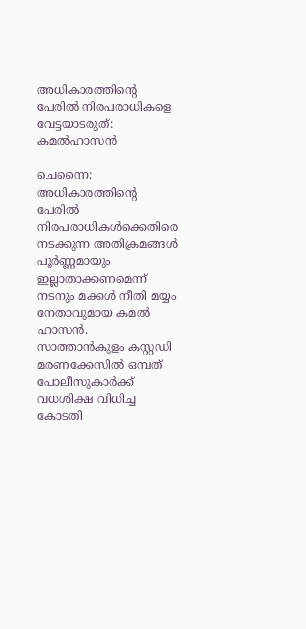അധികാരത്തിന്റെ പേരിൽ നിരപരാധികളെ വേട്ടയാടരുത്: കമൽഹാസൻ

ചെന്നൈ: അധികാരത്തിന്റെ പേരിൽ നിരപരാധികൾക്കെതിരെ നടക്കുന്ന അതിക്രമങ്ങൾ പൂർണ്ണമായും ഇല്ലാതാക്കണമെന്ന് നടനും മക്കൾ നീതി മയ്യം നേതാവുമായ കമൽ ഹാസൻ. സാത്താൻകുളം കസ്റ്റഡി മരണക്കേസിൽ ഒമ്പത് പോലീസുകാർക്ക് വധശിക്ഷ വിധിച്ച കോടതി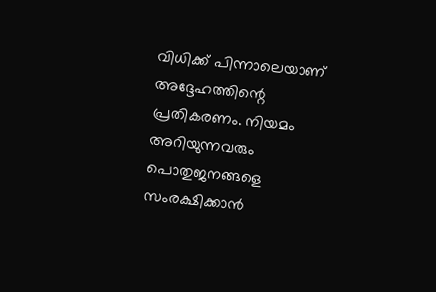വിധിക്ക് പിന്നാലെയാണ് അദ്ദേഹത്തിന്റെ പ്രതികരണം. നിയമം അറിയുന്നവരും പൊതുജനങ്ങളെ സംരക്ഷിക്കാൻ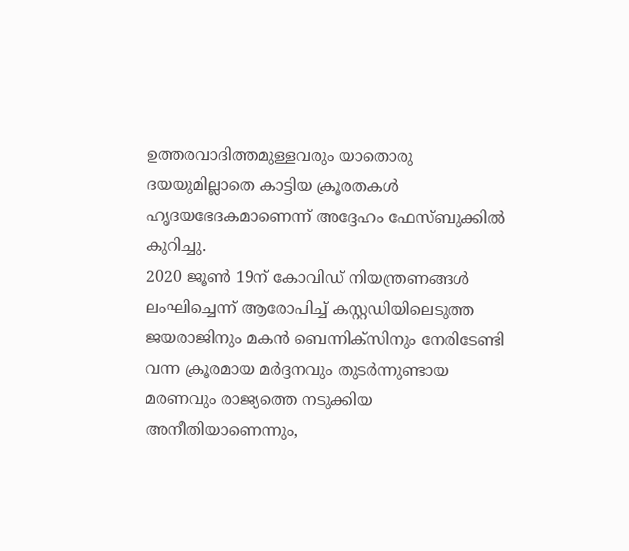ഉത്തരവാദിത്തമുള്ളവരും യാതൊരു ദയയുമില്ലാതെ കാട്ടിയ ക്രൂരതകൾ ഹൃദയഭേദകമാണെന്ന് അദ്ദേഹം ഫേസ്ബുക്കിൽ കുറിച്ചു.
2020 ജൂൺ 19ന് കോവിഡ് നിയന്ത്രണങ്ങൾ ലംഘിച്ചെന്ന് ആരോപിച്ച് കസ്റ്റഡിയിലെടുത്ത ജയരാജിനും മകൻ ബെന്നിക്സിനും നേരിടേണ്ടി വന്ന ക്രൂരമായ മർദ്ദനവും തുടർന്നുണ്ടായ മരണവും രാജ്യത്തെ നടുക്കിയ അനീതിയാണെന്നും,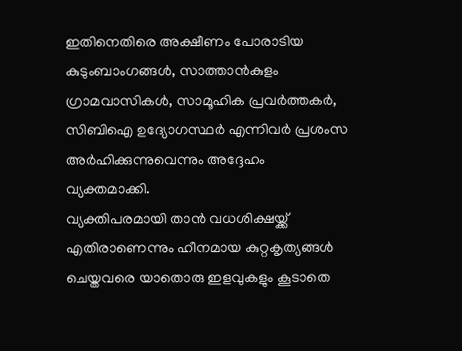ഇതിനെതിരെ അക്ഷീണം പോരാടിയ കുടുംബാംഗങ്ങൾ, സാത്താൻകുളം ഗ്രാമവാസികൾ, സാമൂഹിക പ്രവർത്തകർ, സിബിഐ ഉദ്യോഗസ്ഥർ എന്നിവർ പ്രശംസ അർഹിക്കുന്നുവെന്നും അദ്ദേഹം വ്യക്തമാക്കി.
വ്യക്തിപരമായി താൻ വധശിക്ഷയ്ക്ക് എതിരാണെന്നും ഹീനമായ കുറ്റകൃത്യങ്ങൾ ചെയ്തവരെ യാതൊരു ഇളവുകളും കൂടാതെ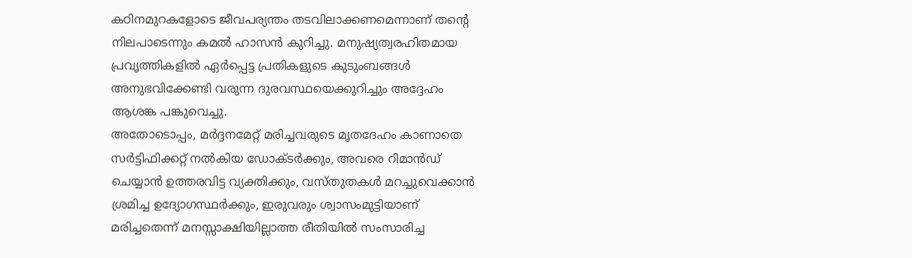കഠിനമുറകളോടെ ജീവപര്യന്തം തടവിലാക്കണമെന്നാണ് തന്റെ നിലപാടെന്നും കമൽ ഹാസൻ കുറിച്ചു. മനുഷ്യത്വരഹിതമായ പ്രവൃത്തികളിൽ ഏർപ്പെട്ട പ്രതികളുടെ കുടുംബങ്ങൾ അനുഭവിക്കേണ്ടി വരുന്ന ദുരവസ്ഥയെക്കുറിച്ചും അദ്ദേഹം ആശങ്ക പങ്കുവെച്ചു.
അതോടൊപ്പം, മർദ്ദനമേറ്റ് മരിച്ചവരുടെ മൃതദേഹം കാണാതെ സർട്ടിഫിക്കറ്റ് നൽകിയ ഡോക്ടർക്കും, അവരെ റിമാൻഡ് ചെയ്യാൻ ഉത്തരവിട്ട വ്യക്തിക്കും, വസ്തുതകൾ മറച്ചുവെക്കാൻ ശ്രമിച്ച ഉദ്യോഗസ്ഥർക്കും, ഇരുവരും ശ്വാസംമുട്ടിയാണ് മരിച്ചതെന്ന് മനസ്സാക്ഷിയില്ലാത്ത രീതിയിൽ സംസാരിച്ച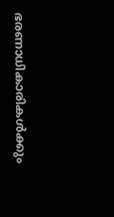ഭരണാധികാരികൾക്കും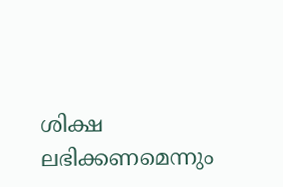ശിക്ഷ ലഭിക്കണമെന്നും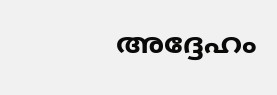അദ്ദേഹം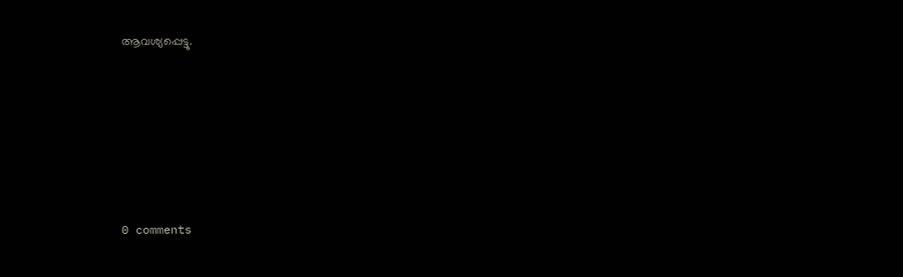ആവശ്യപ്പെട്ടു.










0 comments